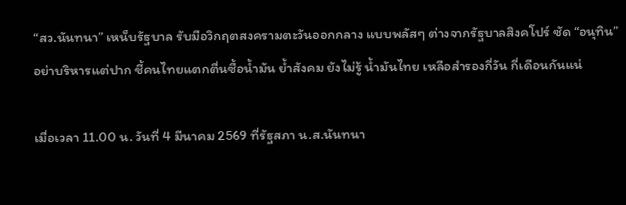“สว.นันทนา” เหน็บรัฐบาล รับมือวิกฤตสงครามตะวันออกกลาง แบบพลัสๆ ต่างจากรัฐบาลสิงคโปร์ ซัด “อนุทิน” อย่าบริหารแต่ปาก ชี้คนไทยแตกตื่นซื้อน้ำมัน ย้ำสังคม ยังไม่รู้ น้ำมันไทย เหลือสำรองกี่วัน กี่เดือนกันแน่

เมื่อเวลา 11.00 น. วันที่ 4 มีนาคม 2569 ที่รัฐสภา น.ส.นันทนา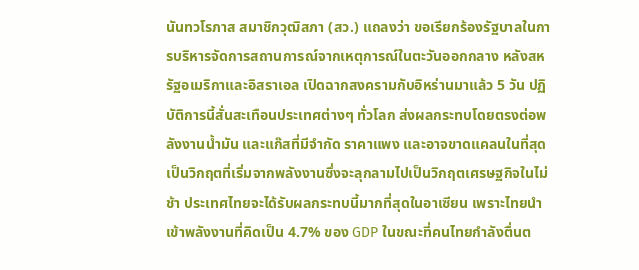นันทวโรภาส สมาชิกวุฒิสภา (สว.) แถลงว่า ขอเรียกร้องรัฐบาลในการบริหารจัดการสถานการณ์จากเหตุการณ์ในตะวันออกกลาง หลังสหรัฐอเมริกาและอิสราเอล เปิดฉากสงครามกับอิหร่านมาแล้ว 5 วัน ปฏิบัติการนี้สั่นสะเทือนประเทศต่างๆ ทั่วโลก ส่งผลกระทบโดยตรงต่อพลังงานน้ำมัน และแก๊สที่มีจำกัด ราคาแพง และอาจขาดแคลนในที่สุด เป็นวิกฤตที่เริ่มจากพลังงานซึ่งจะลุกลามไปเป็นวิกฤตเศรษฐกิจในไม่ช้า ประเทศไทยจะได้รับผลกระทบนี้มากที่สุดในอาเซียน เพราะไทยนำเข้าพลังงานที่คิดเป็น 4.7% ของ GDP ในขณะที่คนไทยกำลังตื่นต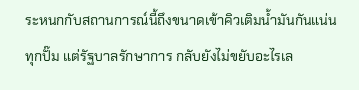ระหนกกับสถานการณ์นี้ถึงขนาดเข้าคิวเติมน้ำมันกันแน่นทุกปั๊ม แต่รัฐบาลรักษาการ กลับยังไม่ขยับอะไรเล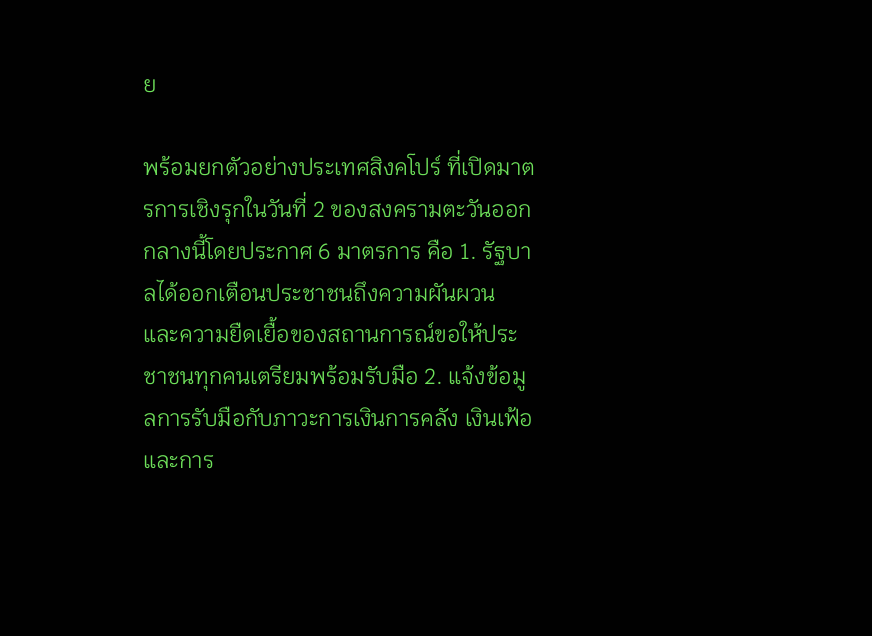ย

พร้อมยกตัวอย่างประเทศสิงคโปร์ ที่เปิดมาตรการเชิงรุกในวันที่ 2 ของสงครามตะวันออกกลางนี้โดยประกาศ 6 มาตรการ คือ 1. รัฐบาลได้ออกเตือนประชาชนถึงความผันผวน และความยืดเยื้อของสถานการณ์ขอให้ประชาชนทุกคนเตรียมพร้อมรับมือ 2. แจ้งข้อมูลการรับมือกับภาวะการเงินการคลัง เงินเฟ้อ และการ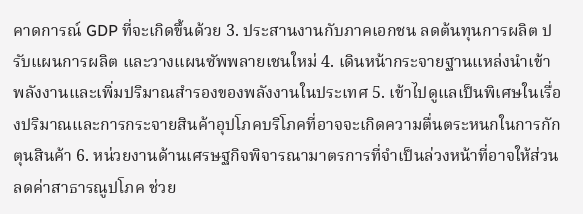คาดการณ์ GDP ที่จะเกิดขึ้นด้วย 3. ประสานงานกับภาคเอกชน ลดต้นทุนการผลิต ปรับแผนการผลิต และวางแผนซัพพลายเชนใหม่ 4. เดินหน้ากระจายฐานแหล่งนำเข้าพลังงานและเพิ่มปริมาณสำรองของพลังงานในประเทศ 5. เข้าไปดูแลเป็นพิเศษในเรื่องปริมาณและการกระจายสินค้าอุปโภคบริโภคที่อาจจะเกิดความตื่นตระหนกในการกักตุนสินค้า 6. หน่วยงานด้านเศรษฐกิจพิจารณามาตรการที่จำเป็นล่วงหน้าที่อาจให้ส่วนลดค่าสาธารณูปโภค ช่วย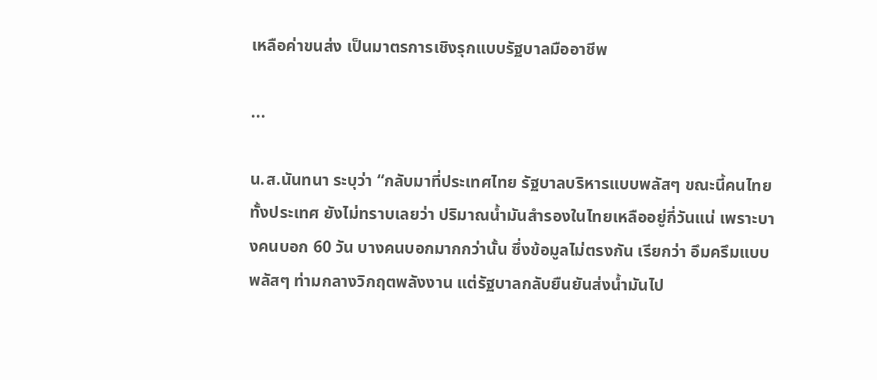เหลือค่าขนส่ง เป็นมาตรการเชิงรุกแบบรัฐบาลมืออาชีพ

...

น.ส.นันทนา ระบุว่า “กลับมาที่ประเทศไทย รัฐบาลบริหารแบบพลัสๆ ขณะนี้คนไทยทั้งประเทศ ยังไม่ทราบเลยว่า ปริมาณน้ำมันสำรองในไทยเหลืออยู่กี่วันแน่ เพราะบางคนบอก 60 วัน บางคนบอกมากกว่านั้น ซึ่งข้อมูลไม่ตรงกัน เรียกว่า อึมครึมแบบพลัสๆ ท่ามกลางวิกฤตพลังงาน แต่รัฐบาลกลับยืนยันส่งน้ำมันไป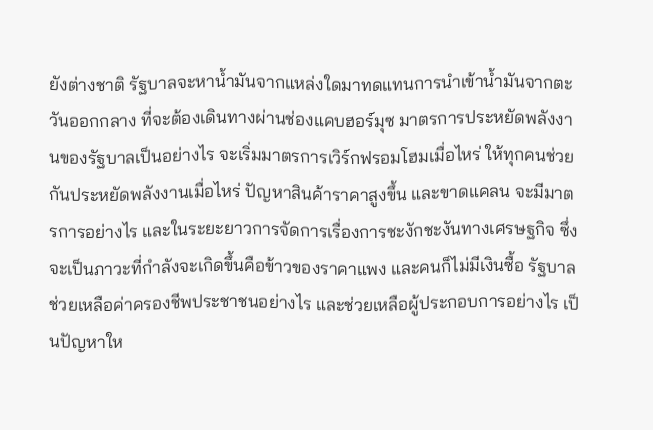ยังต่างชาติ รัฐบาลจะหาน้ำมันจากแหล่งใดมาทดแทนการนำเข้าน้ำมันจากตะวันออกกลาง ที่จะต้องเดินทางผ่านช่องแคบฮอร์มุซ มาตรการประหยัดพลังงานของรัฐบาลเป็นอย่างไร จะเริ่มมาตรการเวิร์กฟรอมโฮมเมื่อไหร่ ให้ทุกคนช่วยกันประหยัดพลังงานเมื่อไหร่ ปัญหาสินค้าราคาสูงขึ้น และขาดแคลน จะมีมาตรการอย่างไร และในระยะยาวการจัดการเรื่องการชะงักชะงันทางเศรษฐกิจ ซึ่งจะเป็นภาวะที่กำลังจะเกิดขึ้นคือข้าวของราคาแพง และคนก็ไม่มีเงินซื้อ รัฐบาลช่วยเหลือค่าครองชีพประชาชนอย่างไร และช่วยเหลือผู้ประกอบการอย่างไร เป็นปัญหาให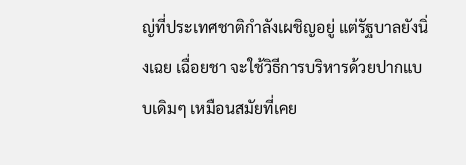ญ่ที่ประเทศชาติกำลังเผชิญอยู่ แต่รัฐบาลยังนิ่งเฉย เฉื่อยชา จะใช้วิธีการบริหารด้วยปากแบบเดิมๆ เหมือนสมัยที่เคย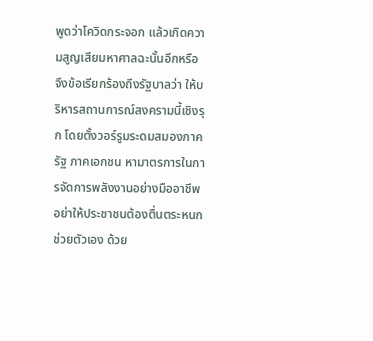พูดว่าโควิดกระจอก แล้วเกิดความสูญเสียมหาศาลฉะนั้นอีกหรือ จึงข้อเรียกร้องถึงรัฐบาลว่า ให้บริหารสถานการณ์สงครามนี้เชิงรุก โดยตั้งวอร์รูมระดมสมองภาครัฐ ภาคเอกชน หามาตรการในการจัดการพลังงานอย่างมืออาชีพ อย่าให้ประชาชนต้องตื่นตระหนก ช่วยตัวเอง ด้วย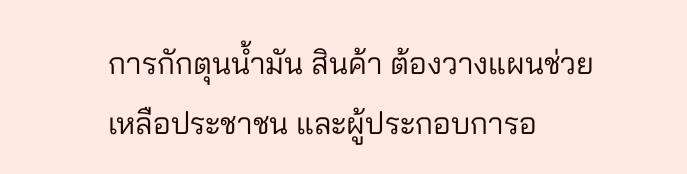การกักตุนน้ำมัน สินค้า ต้องวางแผนช่วยเหลือประชาชน และผู้ประกอบการอ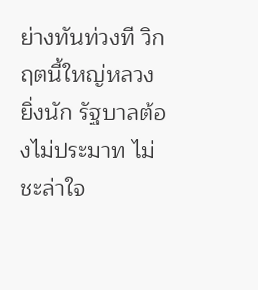ย่างทันท่วงที วิกฤตนี้ใหญ่หลวงยิ่งนัก รัฐบาลต้องไม่ประมาท ไม่ชะล่าใจ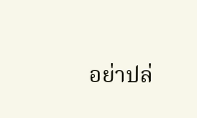อย่าปล่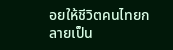อยให้ชีวิตคนไทยกลายเป็น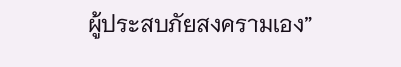ผู้ประสบภัยสงครามเอง”